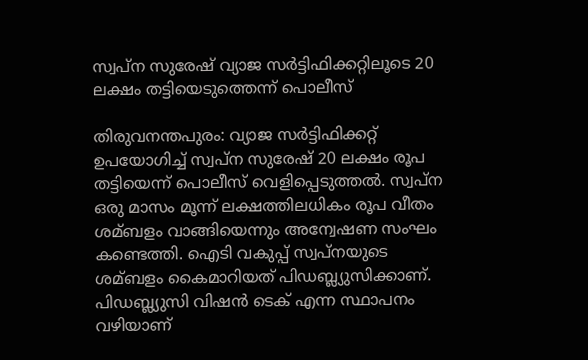സ്വപ്‌ന സുരേഷ് വ്യാജ സര്‍ട്ടിഫിക്കറ്റിലൂടെ 20 ലക്ഷം തട്ടിയെടുത്തെന്ന് പൊലീസ്

തിരുവനന്തപുരം: വ്യാജ സര്‍ട്ടിഫിക്കറ്റ് ഉപയോഗിച്ച്‌ സ്വപ്ന സുരേഷ് 20 ലക്ഷം രൂപ തട്ടിയെന്ന് പൊലീസ് വെളിപ്പെടുത്തല്‍. സ്വപ്ന ഒരു മാസം മൂന്ന് ലക്ഷത്തിലധികം രൂപ വീതം ശമ്ബളം വാങ്ങിയെന്നും അന്വേഷണ സംഘം കണ്ടെത്തി. ഐടി വകുപ്പ് സ്വപ്നയുടെ ശമ്ബളം കൈമാറിയത് പിഡബ്ല്യുസിക്കാണ്. പിഡബ്ല്യുസി വിഷന്‍ ടെക് എന്ന സ്ഥാപനം വഴിയാണ്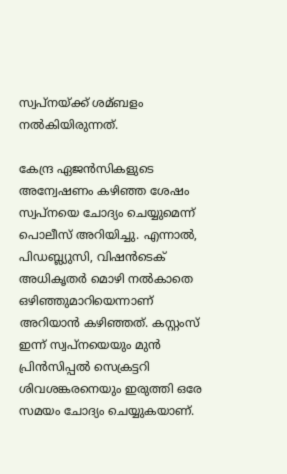സ്വപ്നയ്ക്ക് ശമ്ബളം നല്‍കിയിരുന്നത്.

കേന്ദ്ര ഏജന്‍സികളുടെ അന്വേഷണം കഴിഞ്ഞ ശേഷം സ്വപ്നയെ ചോദ്യം ചെയ്യുമെന്ന് പൊലീസ് അറിയിച്ചു. എന്നാല്‍, പിഡബ്ല്യുസി, വിഷന്‍ടെക് അധികൃതര്‍ മൊഴി നല്‍കാതെ ഒഴിഞ്ഞുമാറിയെന്നാണ് അറിയാന്‍ കഴിഞ്ഞത്. കസ്റ്റംസ് ഇന്ന് സ്വപ്നയെയും മുന്‍ പ്രിന്‍സിപ്പല്‍ സെക്രട്ടറി ശിവശങ്കരനെയും ഇരുത്തി ഒരേ സമയം ചോദ്യം ചെയ്യുകയാണ്.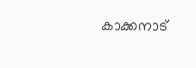കാക്കനാട്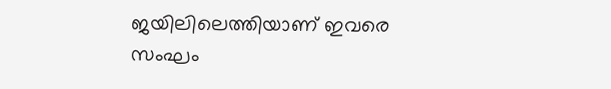ജയിലിലെത്തിയാണ് ഇവരെ സംഘം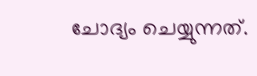ചോദ്യം ചെയ്യുന്നത്.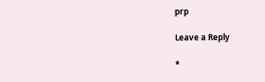prp

Leave a Reply

*